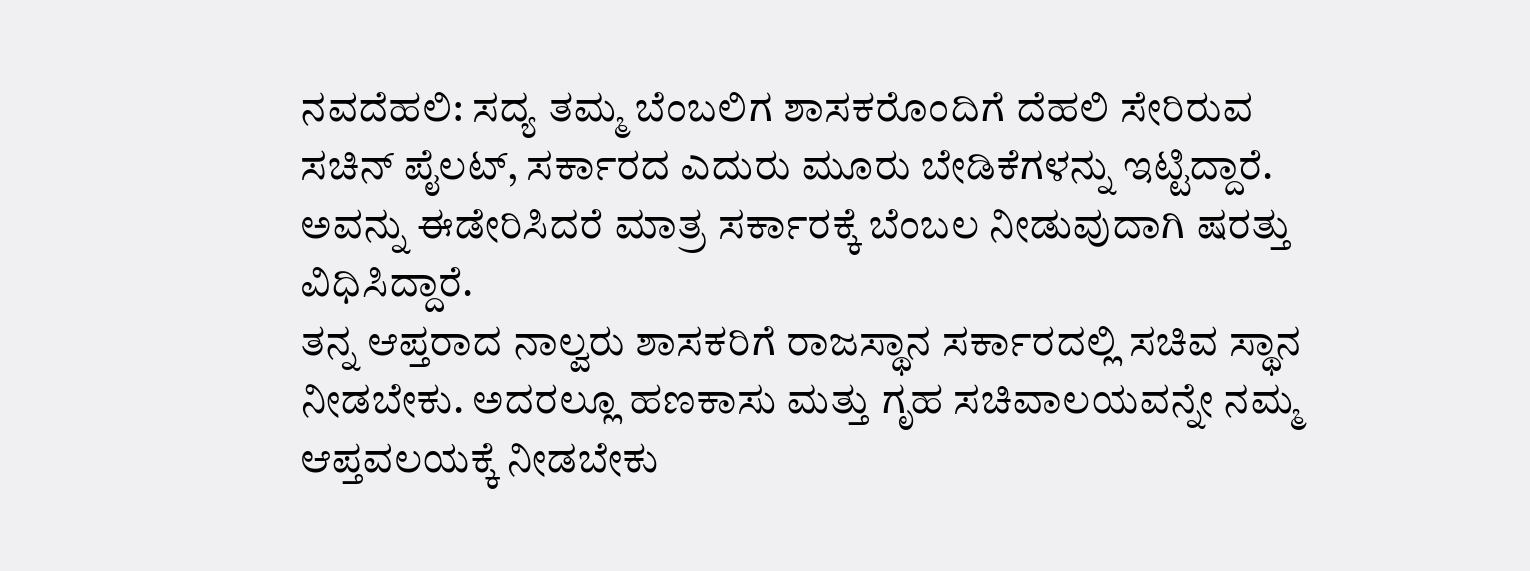ನವದೆಹಲಿ: ಸದ್ಯ ತಮ್ಮ ಬೆಂಬಲಿಗ ಶಾಸಕರೊಂದಿಗೆ ದೆಹಲಿ ಸೇರಿರುವ ಸಚಿನ್ ಪೈಲಟ್, ಸರ್ಕಾರದ ಎದುರು ಮೂರು ಬೇಡಿಕೆಗಳನ್ನು ಇಟ್ಟಿದ್ದಾರೆ. ಅವನ್ನು ಈಡೇರಿಸಿದರೆ ಮಾತ್ರ ಸರ್ಕಾರಕ್ಕೆ ಬೆಂಬಲ ನೀಡುವುದಾಗಿ ಷರತ್ತು ವಿಧಿಸಿದ್ದಾರೆ.
ತನ್ನ ಆಪ್ತರಾದ ನಾಲ್ವರು ಶಾಸಕರಿಗೆ ರಾಜಸ್ಥಾನ ಸರ್ಕಾರದಲ್ಲಿ ಸಚಿವ ಸ್ಥಾನ ನೀಡಬೇಕು. ಅದರಲ್ಲೂ ಹಣಕಾಸು ಮತ್ತು ಗೃಹ ಸಚಿವಾಲಯವನ್ನೇ ನಮ್ಮ ಆಪ್ತವಲಯಕ್ಕೆ ನೀಡಬೇಕು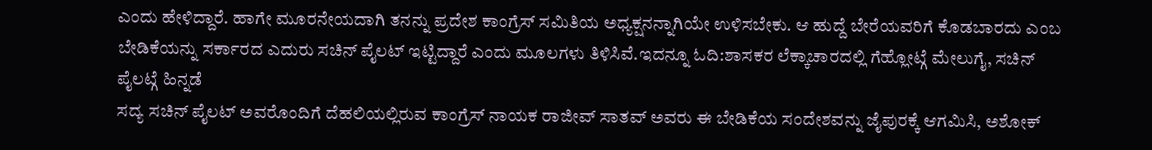ಎಂದು ಹೇಳಿದ್ದಾರೆ. ಹಾಗೇ ಮೂರನೇಯದಾಗಿ ತನನ್ನು ಪ್ರದೇಶ ಕಾಂಗ್ರೆಸ್ ಸಮಿತಿಯ ಅಧ್ಯಕ್ಷನನ್ನಾಗಿಯೇ ಉಳಿಸಬೇಕು. ಆ ಹುದ್ದೆ ಬೇರೆಯವರಿಗೆ ಕೊಡಬಾರದು ಎಂಬ ಬೇಡಿಕೆಯನ್ನು ಸರ್ಕಾರದ ಎದುರು ಸಚಿನ್ ಪೈಲಟ್ ಇಟ್ಟಿದ್ದಾರೆ ಎಂದು ಮೂಲಗಳು ತಿಳಿಸಿವೆ.ಇದನ್ನೂ ಓದಿ:ಶಾಸಕರ ಲೆಕ್ಕಾಚಾರದಲ್ಲಿ ಗೆಹ್ಲೋಟ್ಗೆ ಮೇಲುಗೈ, ಸಚಿನ್ ಪೈಲಟ್ಗೆ ಹಿನ್ನಡೆ
ಸದ್ಯ ಸಚಿನ್ ಪೈಲಟ್ ಅವರೊಂದಿಗೆ ದೆಹಲಿಯಲ್ಲಿರುವ ಕಾಂಗ್ರೆಸ್ ನಾಯಕ ರಾಜೀವ್ ಸಾತವ್ ಅವರು ಈ ಬೇಡಿಕೆಯ ಸಂದೇಶವನ್ನು ಜೈಪುರಕ್ಕೆ ಆಗಮಿಸಿ, ಅಶೋಕ್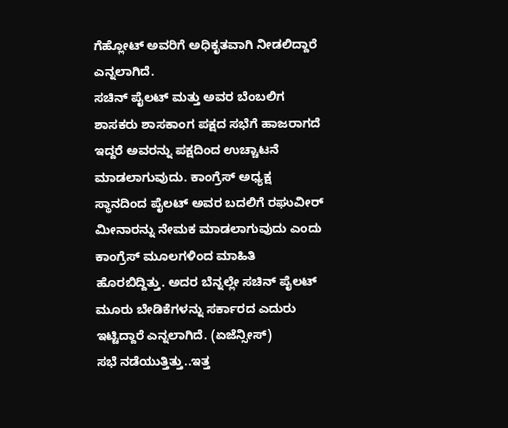ಗೆಹ್ಲೋಟ್ ಅವರಿಗೆ ಅಧಿಕೃತವಾಗಿ ನೀಡಲಿದ್ದಾರೆ ಎನ್ನಲಾಗಿದೆ.
ಸಚಿನ್ ಪೈಲಟ್ ಮತ್ತು ಅವರ ಬೆಂಬಲಿಗ ಶಾಸಕರು ಶಾಸಕಾಂಗ ಪಕ್ಷದ ಸಭೆಗೆ ಹಾಜರಾಗದೆ ಇದ್ದರೆ ಅವರನ್ನು ಪಕ್ಷದಿಂದ ಉಚ್ಚಾಟನೆ ಮಾಡಲಾಗುವುದು. ಕಾಂಗ್ರೆಸ್ ಅಧ್ಯಕ್ಷ ಸ್ಥಾನದಿಂದ ಪೈಲಟ್ ಅವರ ಬದಲಿಗೆ ರಘುವೀರ್ ಮೀನಾರನ್ನು ನೇಮಕ ಮಾಡಲಾಗುವುದು ಎಂದು ಕಾಂಗ್ರೆಸ್ ಮೂಲಗಳಿಂದ ಮಾಹಿತಿ ಹೊರಬಿದ್ದಿತ್ತು. ಅದರ ಬೆನ್ನಲ್ಲೇ ಸಚಿನ್ ಪೈಲಟ್ ಮೂರು ಬೇಡಿಕೆಗಳನ್ನು ಸರ್ಕಾರದ ಎದುರು ಇಟ್ಟಿದ್ದಾರೆ ಎನ್ನಲಾಗಿದೆ. (ಏಜೆನ್ಸೀಸ್)
ಸಭೆ ನಡೆಯುತ್ತಿತ್ತು..ಇತ್ತ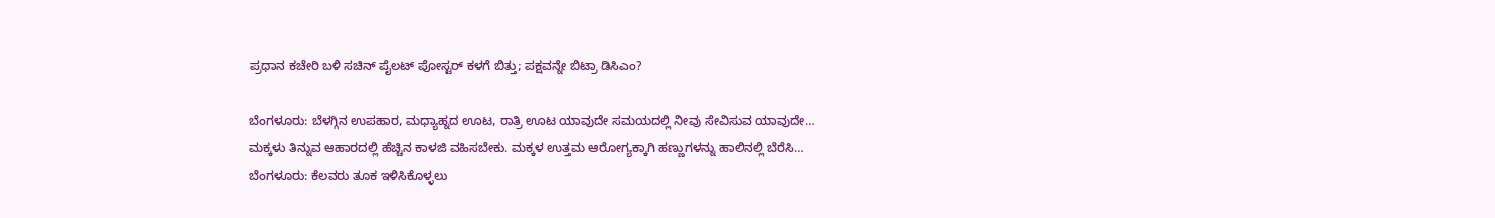ಪ್ರಧಾನ ಕಚೇರಿ ಬಳಿ ಸಚಿನ್ ಪೈಲಟ್ ಪೋಸ್ಟರ್ ಕಳಗೆ ಬಿತ್ತು; ಪಕ್ಷವನ್ನೇ ಬಿಟ್ರಾ ಡಿಸಿಎಂ?

ಬೆಂಗಳೂರು: ಬೆಳಗ್ಗಿನ ಉಪಹಾರ, ಮಧ್ಯಾಹ್ನದ ಊಟ, ರಾತ್ರಿ ಊಟ ಯಾವುದೇ ಸಮಯದಲ್ಲಿ ನೀವು ಸೇವಿಸುವ ಯಾವುದೇ…
ಮಕ್ಕಳು ತಿನ್ನುವ ಆಹಾರದಲ್ಲಿ ಹೆಚ್ಚಿನ ಕಾಳಜಿ ವಹಿಸಬೇಕು. ಮಕ್ಕಳ ಉತ್ತಮ ಆರೋಗ್ಯಕ್ಕಾಗಿ ಹಣ್ಣುಗಳನ್ನು ಹಾಲಿನಲ್ಲಿ ಬೆರೆಸಿ…
ಬೆಂಗಳೂರು: ಕೆಲವರು ತೂಕ ಇಳಿಸಿಕೊಳ್ಳಲು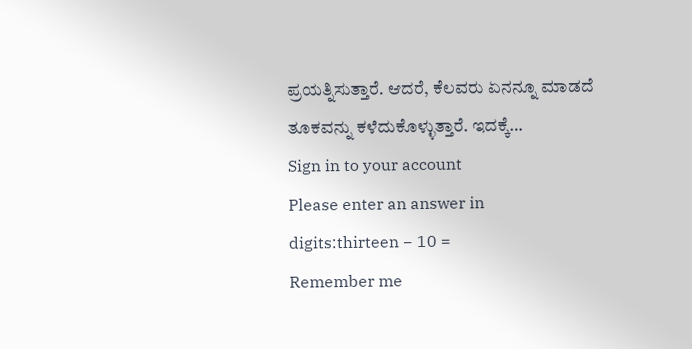ಪ್ರಯತ್ನಿಸುತ್ತಾರೆ. ಆದರೆ, ಕೆಲವರು ಏನನ್ನೂ ಮಾಡದೆ ತೂಕವನ್ನು ಕಳೆದುಕೊಳ್ಳುತ್ತಾರೆ. ಇದಕ್ಕೆ…
Sign in to your account
Please enter an answer in digits:thirteen − 10 =
Remember me